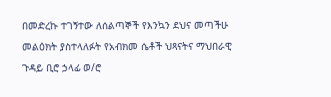በመድረኩ ተገኝተው ለሰልጣኞች የእንኳን ደህና መጣችሁ መልዕክት ያስተላለፉት የአብክመ ሴቶች ህጻናትና ማህበራዊ ጉዳይ ቢሮ ኃላፊ ወ/ሮ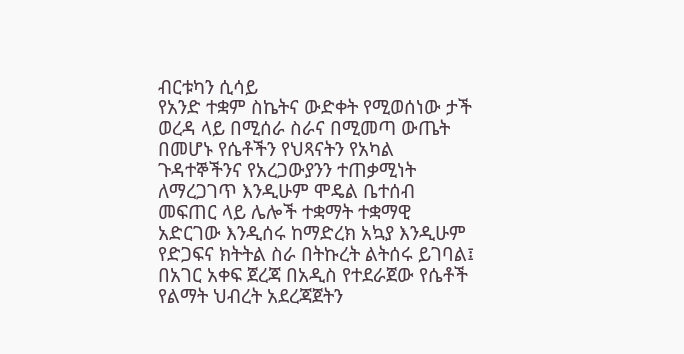ብርቱካን ሲሳይ
የአንድ ተቋም ስኬትና ውድቀት የሚወሰነው ታች ወረዳ ላይ በሚሰራ ስራና በሚመጣ ውጤት በመሆኑ የሴቶችን የህጻናትን የአካል ጉዳተኞችንና የአረጋውያንን ተጠቃሚነት ለማረጋገጥ እንዲሁም ሞዴል ቤተሰብ መፍጠር ላይ ሌሎች ተቋማት ተቋማዊ አድርገው እንዲሰሩ ከማድረክ አኳያ እንዲሁም የድጋፍና ክትትል ስራ በትኩረት ልትሰሩ ይገባል፤
በአገር አቀፍ ጀረጃ በአዲስ የተደራጀው የሴቶች የልማት ህብረት አደረጃጀትን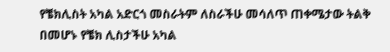የቼክሊስት አካል አድርጎ መስራትም ለስራችሁ መሳለጥ ጠቀሜታው ትልቅ በመሆኑ የቼክ ሊስታችሁ አካል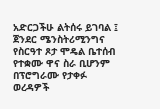አድርጋችሁ ልትሰሩ ይገባል ፤
ጀንደር ሜንስትሪሚንግና የስርዓተ ጾታ ሞዴል ቤተሰብ የተቋሙ ዋና ስራ ቢሆንም በፕሮግራሙ የታቀፉ ወረዳዎች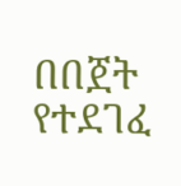በበጀት የተደገፈ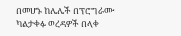በመሆኑ ከሌሌች በፕሮግራሙ ካልታቀፉ ወረዳዎች በላቀ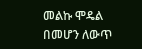መልኩ ሞዴል በመሆን ለውጥ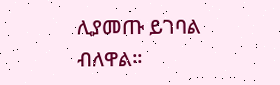ሊያመጡ ይገባል ብለዋል።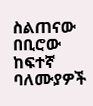ስልጠናው በቢሮው ከፍተኛ ባለሙያዎች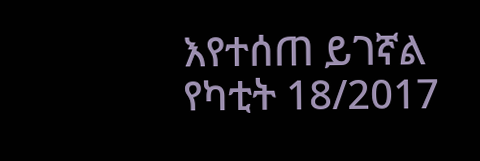እየተሰጠ ይገኛል
የካቲት 18/2017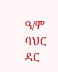ዓ/ም
ባህር ዳር